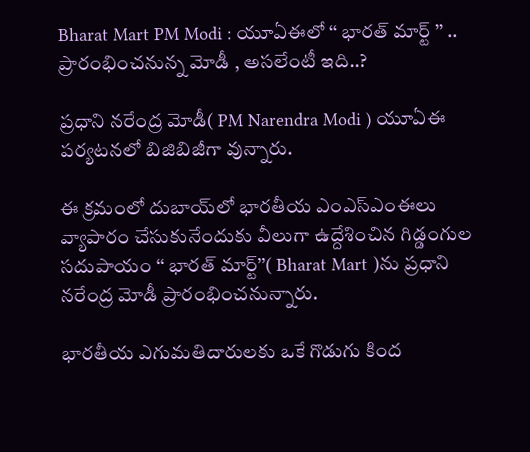Bharat Mart PM Modi : యూఏఈలో ‘‘ భారత్ మార్ట్‌ ’’ .. ప్రారంభించనున్న మోడీ , అసలేంటీ ఇది..?

ప్రధాని నరేంద్ర మోడీ( PM Narendra Modi ) యూఏఈ పర్యటనలో బిజిబిజీగా వున్నారు.

ఈ క్రమంలో దుబాయ్‌లో భారతీయ ఎంఎస్ఎంఈలు వ్యాపారం చేసుకునేందుకు వీలుగా ఉద్దేశించిన గిడ్డంగుల సదుపాయం ‘‘ భారత్ మార్ట్’’( Bharat Mart )ను ప్రధాని నరేంద్ర మోడీ ప్రారంభించనున్నారు.

భారతీయ ఎగుమతిదారులకు ఒకే గొడుగు కింద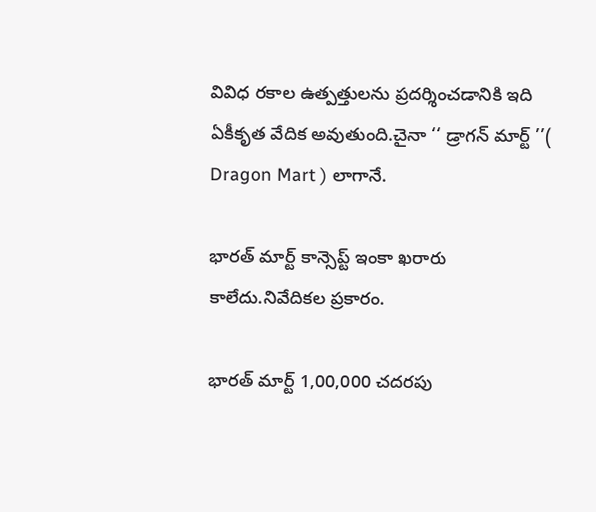వివిధ రకాల ఉత్పత్తులను ప్రదర్శించడానికి ఇది ఏకీకృత వేదిక అవుతుంది.చైనా ‘‘ డ్రాగన్ మార్ట్ ’’( Dragon Mart ) లాగానే.

భారత్ మార్ట్ కాన్సెప్ట్ ఇంకా ఖరారు కాలేదు.నివేదికల ప్రకారం.

భారత్ మార్ట్ 1,00,000 చదరపు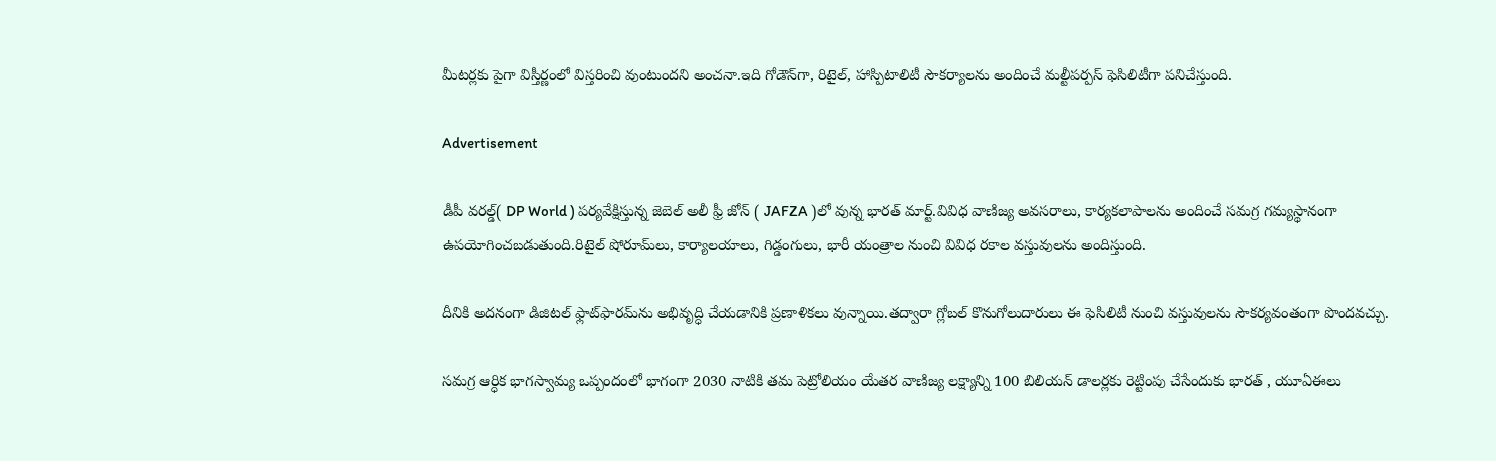మీటర్లకు పైగా విస్తీర్ణంలో విస్తరించి వుంటుందని అంచనా.ఇది గోడౌన్‌గా, రిటైల్, హాస్పిటాలిటీ సౌకర్యాలను అందించే మల్టీపర్పస్ ఫెసిలిటీగా పనిచేస్తుంది.

Advertisement

డీపీ వరల్డ్( DP World ) పర్యవేక్షిస్తున్న జెబెల్ అలీ ఫ్రీ జోన్ ( JAFZA )లో వున్న భారత్ మార్ట్.వివిధ వాణిజ్య అవసరాలు, కార్యకలాపాలను అందించే సమగ్ర గమ్యస్థానంగా ఉపయోగించబడుతుంది.రిటైల్ షోరూమ్‌లు, కార్యాలయాలు, గిడ్డంగులు, భారీ యంత్రాల నుంచి వివిధ రకాల వస్తువులను అందిస్తుంది.

దీనికి అదనంగా డిజిటల్ ఫ్లాట్‌ఫారమ్‌ను అభివృద్ధి చేయడానికి ప్రణాళికలు వున్నాయి.తద్వారా గ్లోబల్ కొనుగోలుదారులు ఈ ఫెసిలిటీ నుంచి వస్తువులను సౌకర్యవంతంగా పొందవచ్చు.

సమగ్ర ఆర్ధిక భాగస్వామ్య ఒప్పందంలో భాగంగా 2030 నాటికి తమ పెట్రోలియం యేతర వాణిజ్య లక్ష్యాన్ని 100 బిలియన్ డాలర్లకు రెట్టింపు చేసేందుకు భారత్ , యూఏఈలు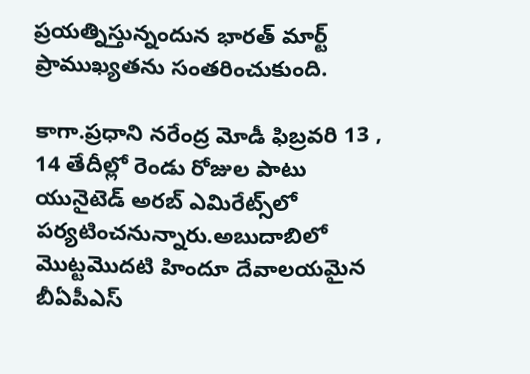ప్రయత్నిస్తున్నందున భారత్ మార్ట్ ప్రాముఖ్యతను సంతరించుకుంది.

కాగా.ప్రధాని నరేంద్ర మోడీ ఫిబ్రవరి 13 , 14 తేదీల్లో రెండు రోజుల పాటు యునైటెడ్ అరబ్ ఎమిరేట్స్‌లో పర్యటించనున్నారు.అబుదాబిలో మొట్టమొదటి హిందూ దేవాలయమైన బీఏపీఎస్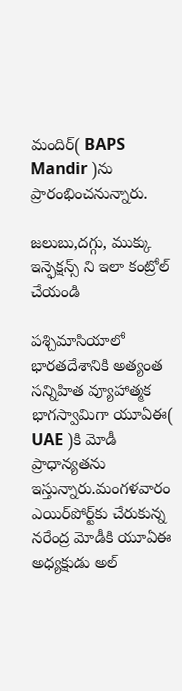మందిర్‌( BAPS Mandir )ను ప్రారంభించనున్నారు.

జలుబు,దగ్గు, ముక్కు ఇన్ఫెక్షన్స్ ని ఇలా కంట్రోల్ చేయండి

పశ్చిమాసియాలో భారతదేశానికి అత్యంత సన్నిహిత వ్యూహాత్మక భాగస్వామిగా యూఏఈ( UAE )కి మోడీ ప్రాధాన్యతను ఇస్తున్నారు.మంగళవారం ఎయిర్‌పోర్ట్‌కు చేరుకున్న నరేంద్ర మోడీకి యూఏఈ అధ్యక్షుడు అల్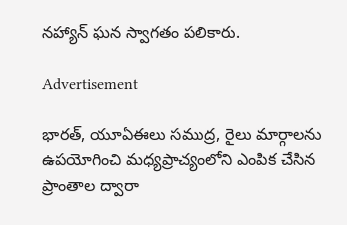నహ్యాన్ ఘన స్వాగతం పలికారు.

Advertisement

భారత్, యూఏఈలు సముద్ర, రైలు మార్గాలను ఉపయోగించి మధ్యప్రాచ్యంలోని ఎంపిక చేసిన ప్రాంతాల ద్వారా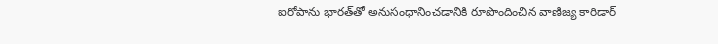ఐరోపాను భారత్‌తో అనుసంధానించడానికి రూపొందించిన వాణిజ్య కారిడార్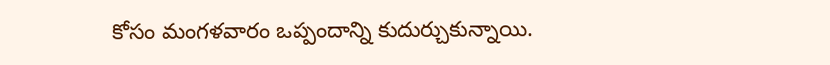కోసం మంగళవారం ఒప్పందాన్ని కుదుర్చుకున్నాయి.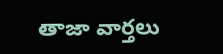తాజా వార్తలు